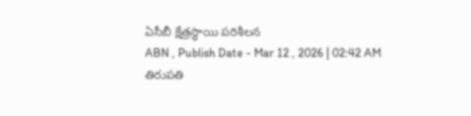ఏసీబీ క్షేత్రస్థాయి పరిశీలన
ABN , Publish Date - Mar 12 , 2026 | 02:42 AM
తిరుపతి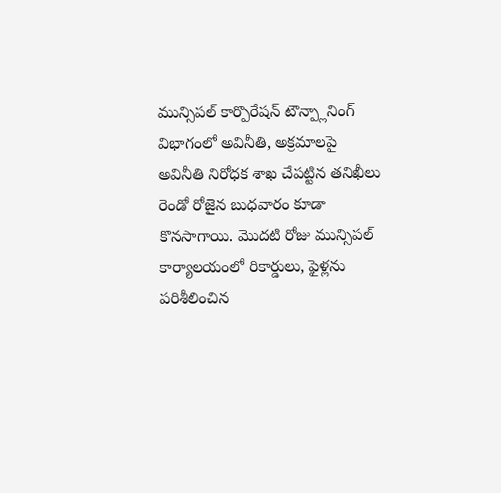మున్సిపల్ కార్పొరేషన్ టౌన్ప్లానింగ్ విభాగంలో అవినీతి, అక్రమాలపై అవినీతి నిరోధక శాఖ చేపట్టిన తనిఖీలు రెండో రోజైన బుధవారం కూడా కొనసాగాయి. మొదటి రోజు మున్సిపల్ కార్యాలయంలో రికార్డులు, ఫైళ్లను పరిశీలించిన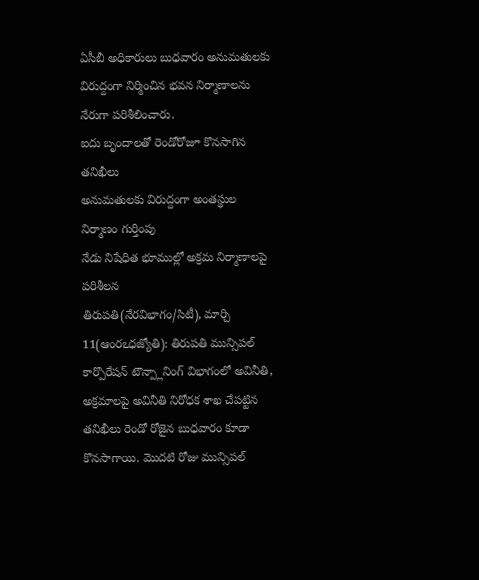ఏసీబీ అధికారులు బుధవారం అనుమతులకు విరుద్దంగా నిర్మించిన భవన నిర్మాణాలను నేరుగా పరిశీలించారు.
ఐదు బృందాలతో రెండోరోజూ కొనసాగిన తనిఖీలు
అనుమతులకు విరుద్దంగా అంతస్థుల నిర్మాణం గుర్తింపు
నేడు నిషేధిత భూముల్లో అక్రమ నిర్మాణాలపై పరిశీలన
తిరుపతి(నేరవిభాగం/సిటీ), మార్చి 11(ఆంరఽధజ్యోతి): తిరుపతి మున్సిపల్ కార్పొరేషన్ టౌన్ప్లానింగ్ విభాగంలో అవినీతి, అక్రమాలపై అవినీతి నిరోధక శాఖ చేపట్టిన తనిఖీలు రెండో రోజైన బుధవారం కూడా కొనసాగాయి. మొదటి రోజు మున్సిపల్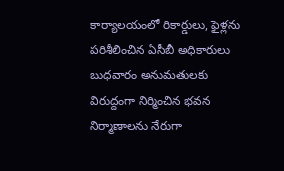కార్యాలయంలో రికార్డులు, ఫైళ్లను పరిశీలించిన ఏసీబీ అధికారులు బుధవారం అనుమతులకు విరుద్దంగా నిర్మించిన భవన నిర్మాణాలను నేరుగా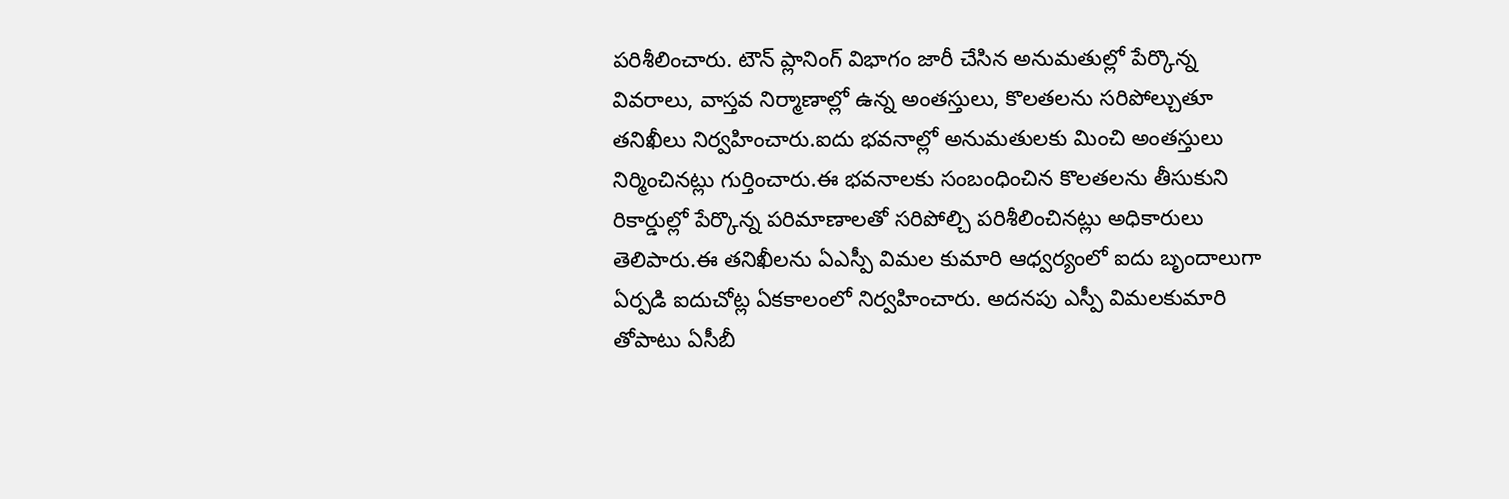పరిశీలించారు. టౌన్ ప్లానింగ్ విభాగం జారీ చేసిన అనుమతుల్లో పేర్కొన్న వివరాలు, వాస్తవ నిర్మాణాల్లో ఉన్న అంతస్తులు, కొలతలను సరిపోల్చుతూ తనిఖీలు నిర్వహించారు.ఐదు భవనాల్లో అనుమతులకు మించి అంతస్తులు నిర్మించినట్లు గుర్తించారు.ఈ భవనాలకు సంబంధించిన కొలతలను తీసుకుని రికార్డుల్లో పేర్కొన్న పరిమాణాలతో సరిపోల్చి పరిశీలించినట్లు అధికారులు తెలిపారు.ఈ తనిఖీలను ఏఎస్పీ విమల కుమారి ఆధ్వర్యంలో ఐదు బృందాలుగా ఏర్పడి ఐదుచోట్ల ఏకకాలంలో నిర్వహించారు. అదనపు ఎస్పీ విమలకుమారి తోపాటు ఏసీబీ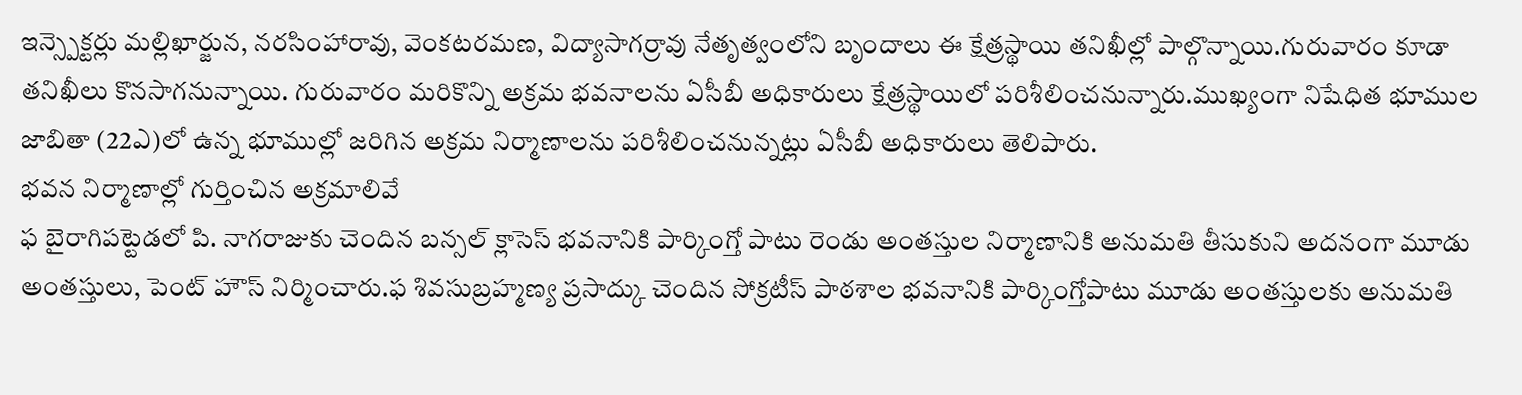ఇన్స్పెక్టర్లు మల్లిఖార్జున, నరసింహారావు, వెంకటరమణ, విద్యాసాగర్రావు నేతృత్వంలోని బృందాలు ఈ క్షేత్రస్థాయి తనిఖీల్లో పాల్గొన్నాయి.గురువారం కూడా తనిఖీలు కొనసాగనున్నాయి. గురువారం మరికొన్ని అక్రమ భవనాలను ఏసీబీ అధికారులు క్షేత్రస్థాయిలో పరిశీలించనున్నారు.ముఖ్యంగా నిషేధిత భూముల జాబితా (22ఎ)లో ఉన్న భూముల్లో జరిగిన అక్రమ నిర్మాణాలను పరిశీలించనున్నట్లు ఏసీబీ అధికారులు తెలిపారు.
భవన నిర్మాణాల్లో గుర్తించిన అక్రమాలివే
ఫ బైరాగిపట్టెడలో పి. నాగరాజుకు చెందిన బన్సల్ క్లాసెస్ భవనానికి పార్కింగ్తో పాటు రెండు అంతస్తుల నిర్మాణానికి అనుమతి తీసుకుని అదనంగా మూడు అంతస్తులు, పెంట్ హౌస్ నిర్మించారు.ఫ శివసుబ్రహ్మణ్య ప్రసాద్కు చెందిన సోక్రటీస్ పాఠశాల భవనానికి పార్కింగ్తోపాటు మూడు అంతస్తులకు అనుమతి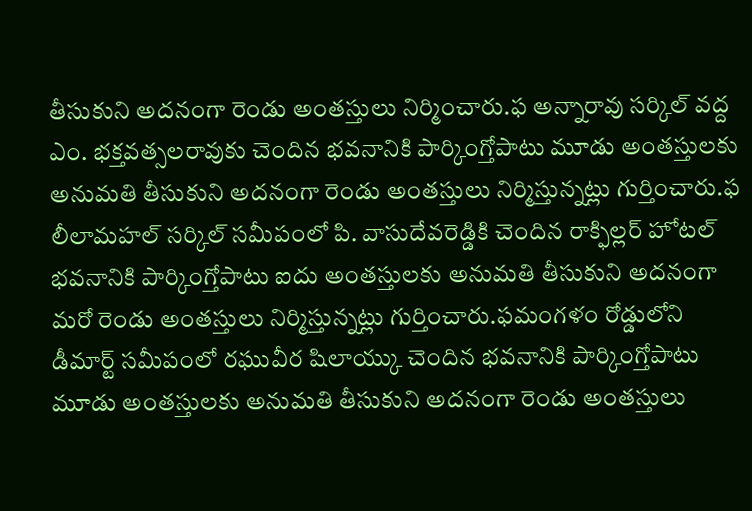తీసుకుని అదనంగా రెండు అంతస్తులు నిర్మించారు.ఫ అన్నారావు సర్కిల్ వద్ద ఎం. భక్తవత్సలరావుకు చెందిన భవనానికి పార్కింగ్తోపాటు మూడు అంతస్తులకు అనుమతి తీసుకుని అదనంగా రెండు అంతస్తులు నిర్మిస్తున్నట్లు గుర్తించారు.ఫ లీలామహల్ సర్కిల్ సమీపంలో పి. వాసుదేవరెడ్డికి చెందిన రాక్ఫిల్లర్ హోటల్ భవనానికి పార్కింగ్తోపాటు ఐదు అంతస్తులకు అనుమతి తీసుకుని అదనంగా మరో రెండు అంతస్తులు నిర్మిస్తున్నట్లు గుర్తించారు.ఫమంగళం రోడ్డులోని డీమార్ట్ సమీపంలో రఘువీర షిలాయ్కు చెందిన భవనానికి పార్కింగ్తోపాటు మూడు అంతస్తులకు అనుమతి తీసుకుని అదనంగా రెండు అంతస్తులు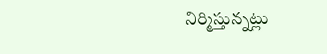నిర్మిస్తున్నట్లు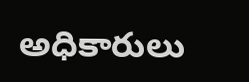అధికారులు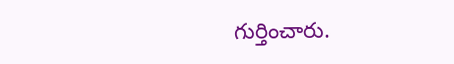గుర్తించారు.